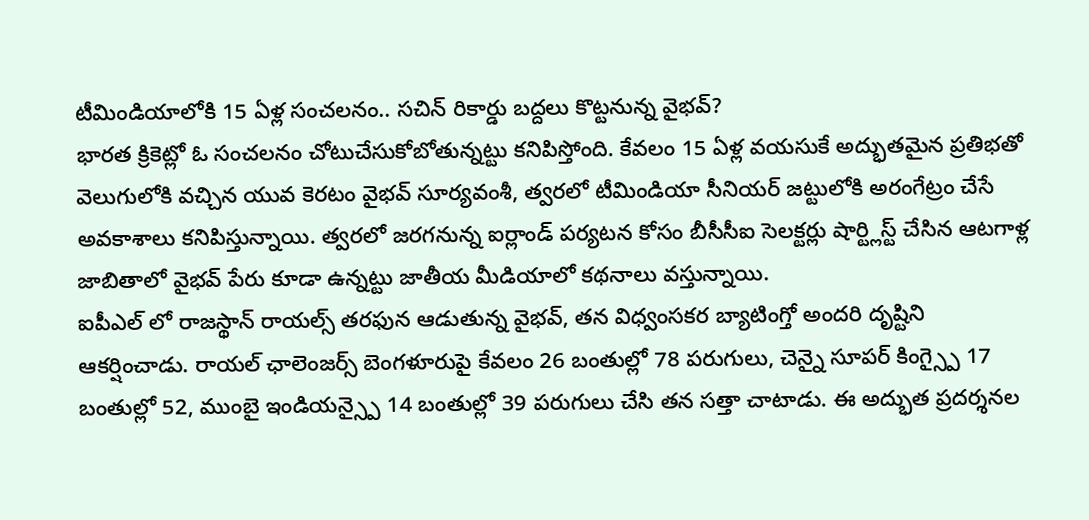టీమిండియాలోకి 15 ఏళ్ల సంచలనం.. సచిన్ రికార్డు బద్దలు కొట్టనున్న వైభవ్?
భారత క్రికెట్లో ఓ సంచలనం చోటుచేసుకోబోతున్నట్టు కనిపిస్తోంది. కేవలం 15 ఏళ్ల వయసుకే అద్భుతమైన ప్రతిభతో వెలుగులోకి వచ్చిన యువ కెరటం వైభవ్ సూర్యవంశీ, త్వరలో టీమిండియా సీనియర్ జట్టులోకి అరంగేట్రం చేసే అవకాశాలు కనిపిస్తున్నాయి. త్వరలో జరగనున్న ఐర్లాండ్ పర్యటన కోసం బీసీసీఐ సెలక్టర్లు షార్ట్లిస్ట్ చేసిన ఆటగాళ్ల జాబితాలో వైభవ్ పేరు కూడా ఉన్నట్టు జాతీయ మీడియాలో కథనాలు వస్తున్నాయి.
ఐపీఎల్ లో రాజస్థాన్ రాయల్స్ తరఫున ఆడుతున్న వైభవ్, తన విధ్వంసకర బ్యాటింగ్తో అందరి దృష్టిని ఆకర్షించాడు. రాయల్ ఛాలెంజర్స్ బెంగళూరుపై కేవలం 26 బంతుల్లో 78 పరుగులు, చెన్నై సూపర్ కింగ్స్పై 17 బంతుల్లో 52, ముంబై ఇండియన్స్పై 14 బంతుల్లో 39 పరుగులు చేసి తన సత్తా చాటాడు. ఈ అద్భుత ప్రదర్శనల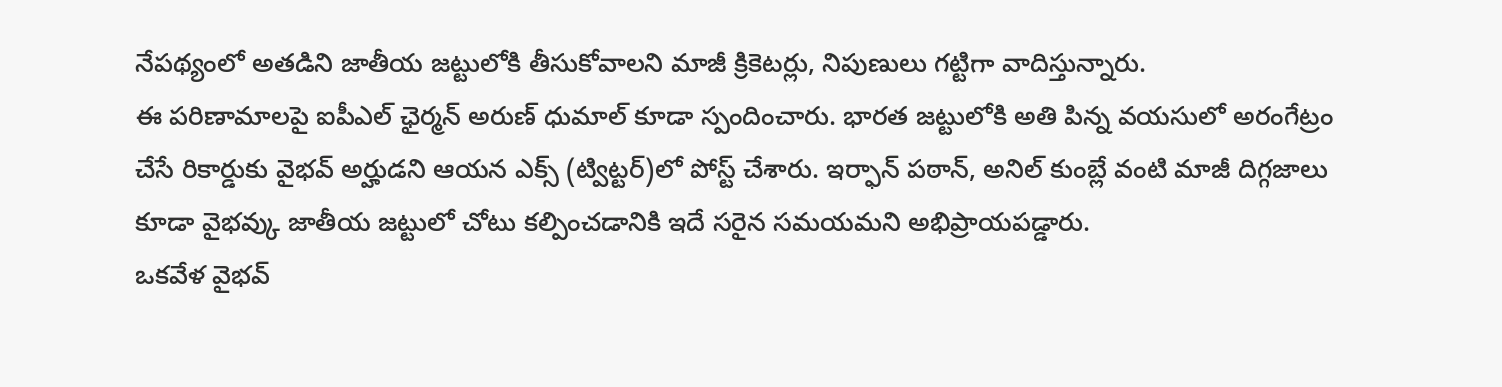నేపథ్యంలో అతడిని జాతీయ జట్టులోకి తీసుకోవాలని మాజీ క్రికెటర్లు, నిపుణులు గట్టిగా వాదిస్తున్నారు.
ఈ పరిణామాలపై ఐపీఎల్ ఛైర్మన్ అరుణ్ ధుమాల్ కూడా స్పందించారు. భారత జట్టులోకి అతి పిన్న వయసులో అరంగేట్రం చేసే రికార్డుకు వైభవ్ అర్హుడని ఆయన ఎక్స్ (ట్విట్టర్)లో పోస్ట్ చేశారు. ఇర్ఫాన్ పఠాన్, అనిల్ కుంబ్లే వంటి మాజీ దిగ్గజాలు కూడా వైభవ్కు జాతీయ జట్టులో చోటు కల్పించడానికి ఇదే సరైన సమయమని అభిప్రాయపడ్డారు.
ఒకవేళ వైభవ్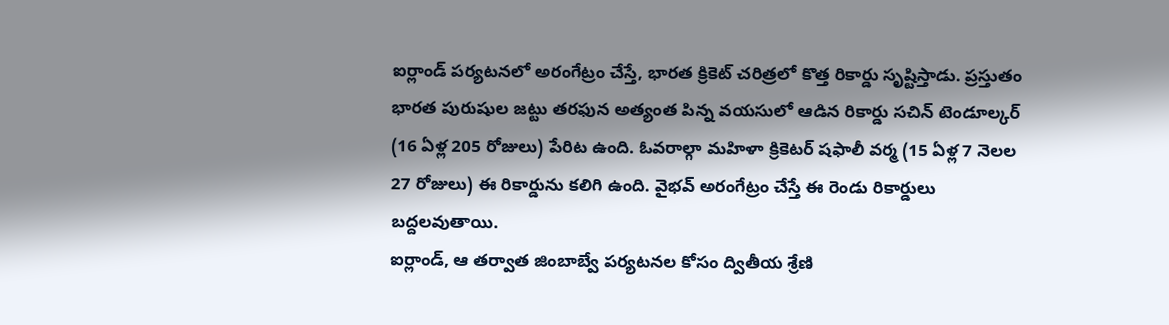ఐర్లాండ్ పర్యటనలో అరంగేట్రం చేస్తే, భారత క్రికెట్ చరిత్రలో కొత్త రికార్డు సృష్టిస్తాడు. ప్రస్తుతం భారత పురుషుల జట్టు తరఫున అత్యంత పిన్న వయసులో ఆడిన రికార్డు సచిన్ టెండూల్కర్ (16 ఏళ్ల 205 రోజులు) పేరిట ఉంది. ఓవరాల్గా మహిళా క్రికెటర్ షఫాలీ వర్మ (15 ఏళ్ల 7 నెలల 27 రోజులు) ఈ రికార్డును కలిగి ఉంది. వైభవ్ అరంగేట్రం చేస్తే ఈ రెండు రికార్డులు బద్దలవుతాయి.
ఐర్లాండ్, ఆ తర్వాత జింబాబ్వే పర్యటనల కోసం ద్వితీయ శ్రేణి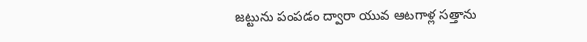జట్టును పంపడం ద్వారా యువ ఆటగాళ్ల సత్తాను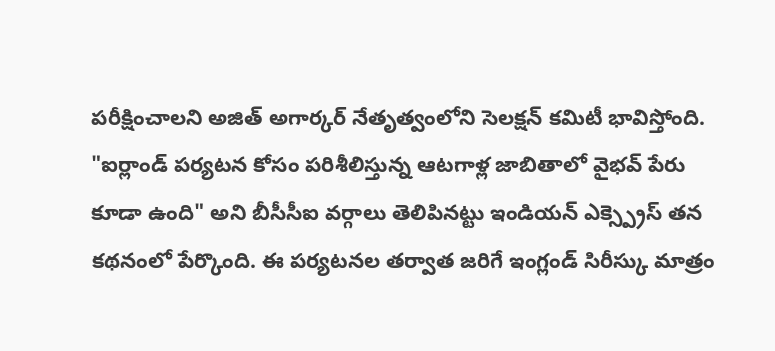పరీక్షించాలని అజిత్ అగార్కర్ నేతృత్వంలోని సెలక్షన్ కమిటీ భావిస్తోంది. "ఐర్లాండ్ పర్యటన కోసం పరిశీలిస్తున్న ఆటగాళ్ల జాబితాలో వైభవ్ పేరు కూడా ఉంది" అని బీసీసీఐ వర్గాలు తెలిపినట్టు ఇండియన్ ఎక్స్ప్రెస్ తన కథనంలో పేర్కొంది. ఈ పర్యటనల తర్వాత జరిగే ఇంగ్లండ్ సిరీస్కు మాత్రం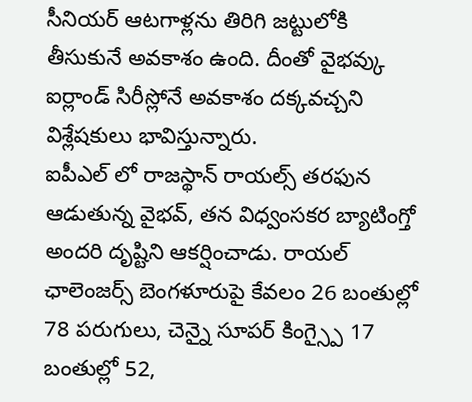సీనియర్ ఆటగాళ్లను తిరిగి జట్టులోకి తీసుకునే అవకాశం ఉంది. దీంతో వైభవ్కు ఐర్లాండ్ సిరీస్లోనే అవకాశం దక్కవచ్చని విశ్లేషకులు భావిస్తున్నారు.
ఐపీఎల్ లో రాజస్థాన్ రాయల్స్ తరఫున ఆడుతున్న వైభవ్, తన విధ్వంసకర బ్యాటింగ్తో అందరి దృష్టిని ఆకర్షించాడు. రాయల్ ఛాలెంజర్స్ బెంగళూరుపై కేవలం 26 బంతుల్లో 78 పరుగులు, చెన్నై సూపర్ కింగ్స్పై 17 బంతుల్లో 52,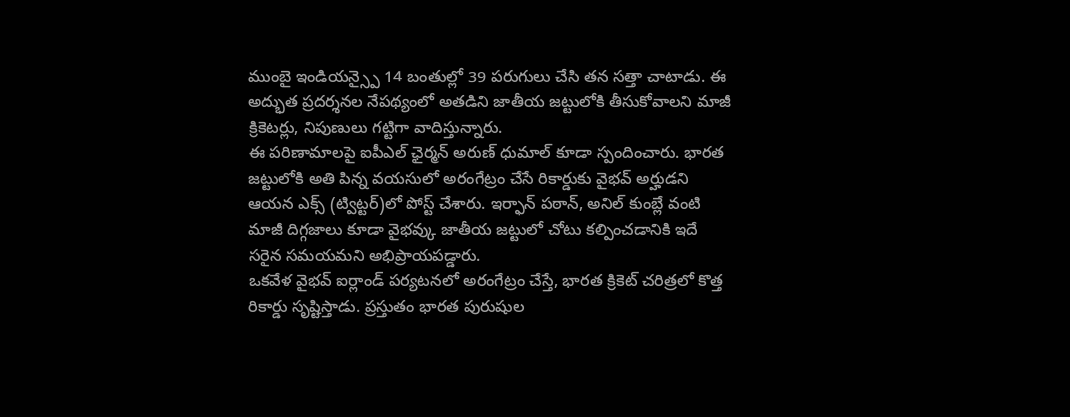ముంబై ఇండియన్స్పై 14 బంతుల్లో 39 పరుగులు చేసి తన సత్తా చాటాడు. ఈ అద్భుత ప్రదర్శనల నేపథ్యంలో అతడిని జాతీయ జట్టులోకి తీసుకోవాలని మాజీ క్రికెటర్లు, నిపుణులు గట్టిగా వాదిస్తున్నారు.
ఈ పరిణామాలపై ఐపీఎల్ ఛైర్మన్ అరుణ్ ధుమాల్ కూడా స్పందించారు. భారత జట్టులోకి అతి పిన్న వయసులో అరంగేట్రం చేసే రికార్డుకు వైభవ్ అర్హుడని ఆయన ఎక్స్ (ట్విట్టర్)లో పోస్ట్ చేశారు. ఇర్ఫాన్ పఠాన్, అనిల్ కుంబ్లే వంటి మాజీ దిగ్గజాలు కూడా వైభవ్కు జాతీయ జట్టులో చోటు కల్పించడానికి ఇదే సరైన సమయమని అభిప్రాయపడ్డారు.
ఒకవేళ వైభవ్ ఐర్లాండ్ పర్యటనలో అరంగేట్రం చేస్తే, భారత క్రికెట్ చరిత్రలో కొత్త రికార్డు సృష్టిస్తాడు. ప్రస్తుతం భారత పురుషుల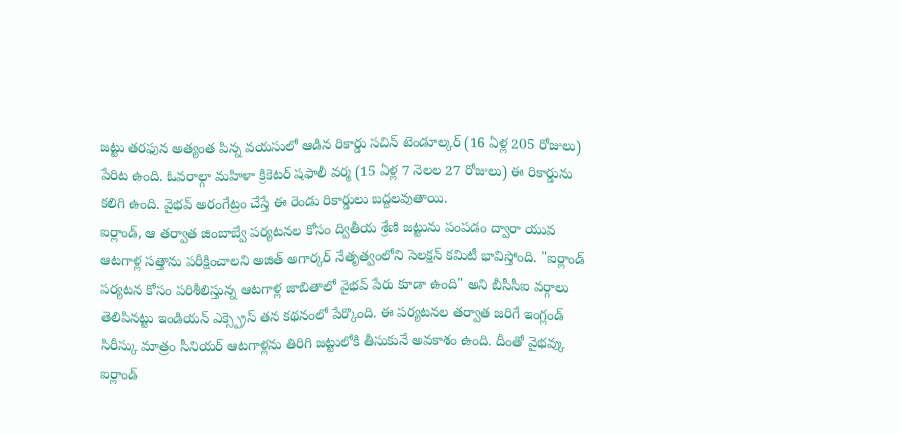జట్టు తరఫున అత్యంత పిన్న వయసులో ఆడిన రికార్డు సచిన్ టెండూల్కర్ (16 ఏళ్ల 205 రోజులు) పేరిట ఉంది. ఓవరాల్గా మహిళా క్రికెటర్ షఫాలీ వర్మ (15 ఏళ్ల 7 నెలల 27 రోజులు) ఈ రికార్డును కలిగి ఉంది. వైభవ్ అరంగేట్రం చేస్తే ఈ రెండు రికార్డులు బద్దలవుతాయి.
ఐర్లాండ్, ఆ తర్వాత జింబాబ్వే పర్యటనల కోసం ద్వితీయ శ్రేణి జట్టును పంపడం ద్వారా యువ ఆటగాళ్ల సత్తాను పరీక్షించాలని అజిత్ అగార్కర్ నేతృత్వంలోని సెలక్షన్ కమిటీ భావిస్తోంది. "ఐర్లాండ్ పర్యటన కోసం పరిశీలిస్తున్న ఆటగాళ్ల జాబితాలో వైభవ్ పేరు కూడా ఉంది" అని బీసీసీఐ వర్గాలు తెలిపినట్టు ఇండియన్ ఎక్స్ప్రెస్ తన కథనంలో పేర్కొంది. ఈ పర్యటనల తర్వాత జరిగే ఇంగ్లండ్ సిరీస్కు మాత్రం సీనియర్ ఆటగాళ్లను తిరిగి జట్టులోకి తీసుకునే అవకాశం ఉంది. దీంతో వైభవ్కు ఐర్లాండ్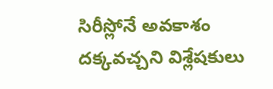సిరీస్లోనే అవకాశం దక్కవచ్చని విశ్లేషకులు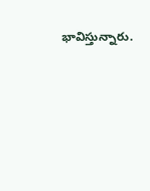భావిస్తున్నారు.